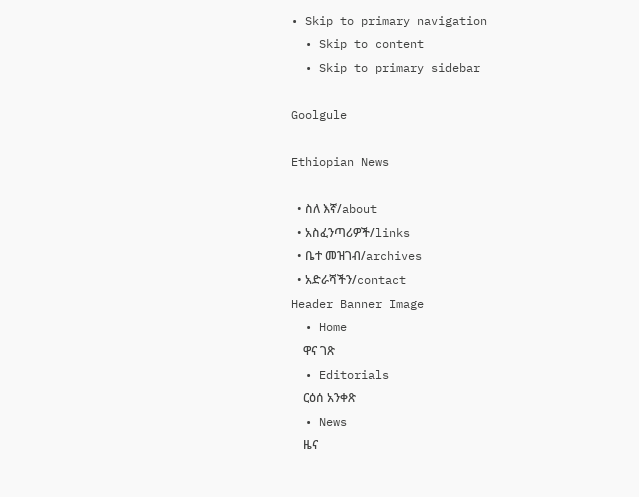• Skip to primary navigation
  • Skip to content
  • Skip to primary sidebar

Goolgule

Ethiopian News

  • ስለ እኛ/about
  • አስፈንጣሪዎች/links
  • ቤተ መዝገብ/archives
  • አድራሻችን/contact
Header Banner Image
  • Home
    ዋና ገጽ
  • Editorials
    ርዕሰ አንቀጽ
  • News
    ዜና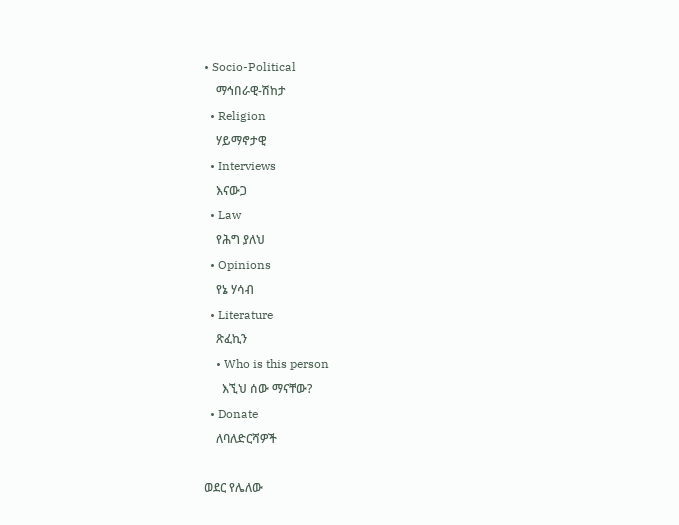• Socio-Political
    ማኅበራዊ-ሽከታ
  • Religion
    ሃይማኖታዊ
  • Interviews
    እናውጋ
  • Law
    የሕግ ያለህ
  • Opinions
    የኔ ሃሳብ
  • Literature
    ጽፈኪን
    • Who is this person
      እኚህ ሰው ማናቸው?
  • Donate
    ለባለድርሻዎች

ወደር የሌለው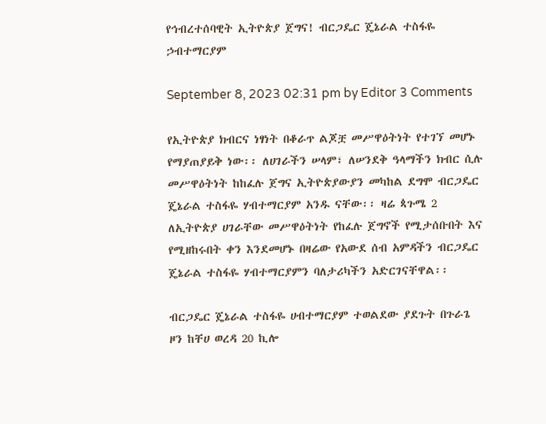የኅብረተሰባዊት ኢትዮጵያ ጀግና! ብርጋዴር ጄኔራል ተስፋዬ ኃብተማርያም

September 8, 2023 02:31 pm by Editor 3 Comments

የኢትዮጵያ ክብርና ነፃነት በቆራጥ ልጆቿ መሥዋዕትነት የተገኘ መሆኑ የማያጠያይቅ ነው፡፡ ለሀገራችን ሠላም፣ ለሠንደቅ ዓላማችን ክብር ሲሉ መሥዋዕትነት ከከፈሉ ጀግና ኢትዮጵያውያን መካከል ደግሞ ብርጋዴር ጄኔራል ተስፋዬ ሃብተማርያም አንዱ ናቸው፡፡ ዛሬ ጳጉሜ 2 ለኢትዮጵያ ሀገራቸው መሥዋዕትነት የከፈሉ ጀግኖች የሚታሰቡበት እና የሚዘከሩበት ቀን እንደመሆኑ በዛሬው የአውደ ሰብ አምዳችን ብርጋዴር ጄኔራል ተስፋዬ ሃብተማርያምን ባለታሪካችን አድርገናቸዋል፡፡

ብርጋዴር ጄኔራል ተስፋዬ ሀብተማርያም ተወልደው ያደጉት በጉራጌ ዞን ከቸሀ ወረዳ 20 ኪሎ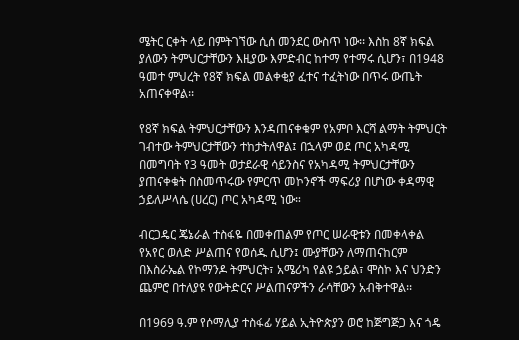ሜትር ርቀት ላይ በምትገኘው ሲሰ መንደር ውስጥ ነው፡፡ እስከ 8ኛ ክፍል ያለውን ትምህርታቸውን እዚያው እምድብር ከተማ የተማሩ ሲሆን፣ በ1948 ዓመተ ምህረት የ8ኛ ክፍል መልቀቂያ ፈተና ተፈትነው በጥሩ ውጤት አጠናቀዋል፡፡

የ8ኛ ክፍል ትምህርታቸውን እንዳጠናቀቁም የአምቦ እርሻ ልማት ትምህርት ገብተው ትምህርታቸውን ተከታትለዋል፤ በኋላም ወደ ጦር አካዳሚ በመግባት የ3 ዓመት ወታደራዊ ሳይንስና የአካዳሚ ትምህርታቸውን ያጠናቀቁት በስመጥሩው የምርጥ መኮንኖች ማፍሪያ በሆነው ቀዳማዊ ኃይለሥላሴ (ሀረር) ጦር አካዳሚ ነው።

ብርጋዴር ጄኔራል ተስፋዬ በመቀጠልም የጦር ሠራዊቱን በመቀላቀል የአየር ወለድ ሥልጠና የወሰዱ ሲሆን፤ ሙያቸውን ለማጠናከርም በእስራኤል የኮማንዶ ትምህርት፣ አሜሪካ የልዩ ኃይል፣ ሞስኮ እና ህንድን ጨምሮ በተለያዩ የውትድርና ሥልጠናዎችን ራሳቸውን አብቅተዋል፡፡

በ1969 ዓ.ም የሶማሊያ ተስፋፊ ሃይል ኢትዮጵያን ወሮ ከጅግጅጋ እና ጎዴ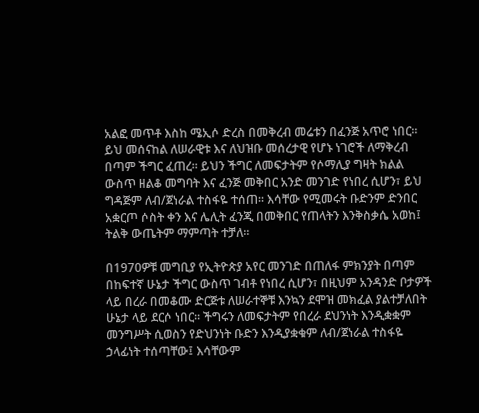አልፎ መጥቶ እስከ ሜኢሶ ድረስ በመቅረብ መሬቱን በፈንጅ አጥሮ ነበር፡፡ ይህ መሰናከል ለሠራዊቱ እና ለህዝቡ መሰረታዊ የሆኑ ነገሮች ለማቅረብ በጣም ችግር ፈጠረ፡፡ ይህን ችግር ለመፍታትም የሶማሊያ ግዛት ክልል ውስጥ ዘልቆ መግባት እና ፈንጅ መቅበር አንድ መንገድ የነበረ ሲሆን፣ ይህ ግዳጅም ለብ/ጀነራል ተስፋዬ ተሰጠ፡፡ እሳቸው የሚመሩት ቡድንም ድንበር አቋርጦ ሶስት ቀን እና ሌሊት ፈንጂ በመቅበር የጠላትን እንቅስቃሴ አወከ፤ ትልቅ ውጤትም ማምጣት ተቻለ፡፡

በ1970ዎቹ መግቢያ የኢትዮጵያ አየር መንገድ በጠለፋ ምክንያት በጣም በከፍተኛ ሁኔታ ችግር ውስጥ ገብቶ የነበረ ሲሆን፣ በዚህም አንዳንድ ቦታዎች ላይ በረራ በመቆሙ ድርጅቱ ለሠራተኞቹ እንኳን ደሞዝ መክፈል ያልተቻለበት ሁኔታ ላይ ደርሶ ነበር፡፡ ችግሩን ለመፍታትም የበረራ ደህንነት እንዲቋቋም መንግሥት ሲወስን የድህንነት ቡድን እንዲያቋቁም ለብ/ጀነራል ተስፋዬ ኃላፊነት ተሰጣቸው፤ እሳቸውም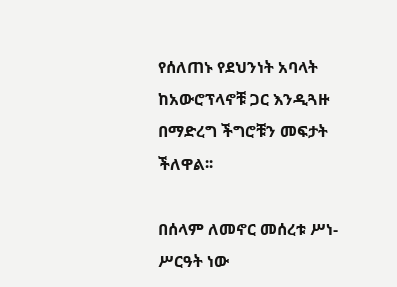የሰለጠኑ የደህንነት አባላት ከአውሮፕላኖቹ ጋር እንዲጓዙ በማድረግ ችግሮቹን መፍታት ችለዋል፡፡

በሰላም ለመኖር መሰረቱ ሥነ- ሥርዓት ነው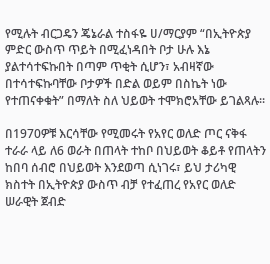የሚሉት ብርጋዴን ጄኔራል ተስፋዬ ሀ/ማርያም “በኢትዮጵያ ምድር ውስጥ ጥይት በሚፈነዳበት ቦታ ሁሉ እኔ ያልተሳተፍኩበት በጣም ጥቂት ሲሆን፣ አብዛኛው በተሳተፍኩባቸው ቦታዎች በድል ወይም በስኬት ነው የተጠናቀቁት” በማለት ስለ ህይወት ተሞክሮአቸው ይገልጻሉ፡፡

በ1970ዎቹ እርሳቸው የሚመሩት የአየር ወለድ ጦር ናቅፋ ተራራ ላይ ለ6 ወራት በጠላት ተከቦ በህይወት ቆይቶ የጠላትን ከበባ ሰብሮ በህይወት እንደወጣ ሲነገሩ፣ ይህ ታሪካዊ ክስተት በኢትዮጵያ ውስጥ ብቻ የተፈጠረ የአየር ወለድ ሠራዊት ጀብድ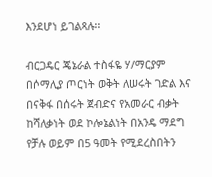እንደሆነ ይገልጻሉ፡፡

ብርጋዴር ጄኔራል ተስፋዬ ሃ/ማርያም በሶማሊያ ጦርነት ወቅት ለሠሩት ገድል እና በናቅፋ በሰሩት ጀብድና የአመራር ብቃት ከሻለቃነት ወደ ኮሎኔልነት በአንዴ ማደግ የቻሉ ወይም በ5 ዓመት የሚደረስበትን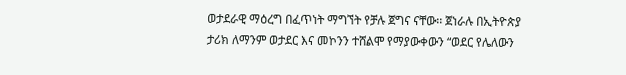ወታደራዊ ማዕረግ በፈጥነት ማግኘት የቻሉ ጀግና ናቸው፡፡ ጀነራሉ በኢትዮጵያ ታሪክ ለማንም ወታደር እና መኮንን ተሸልሞ የማያውቀውን “ወደር የሌለውን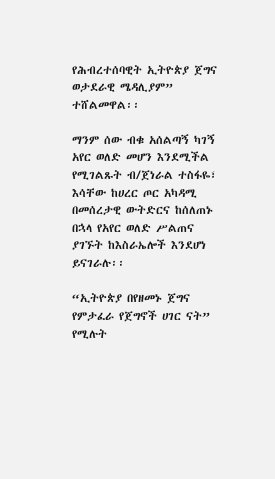የሕብረተሰባዊት ኢትዮጵያ ጀግና ወታደራዊ ሜዳሊያም” ተሸልመዋል፡፡

ማንም ሰው ብቁ አሰልጣኝ ካገኝ አየር ወለድ መሆን እንደሚችል የሚገልጹት ብ/ጀነራል ተስፋዬ፣ እሳቸው ከሀረር ጦር አካዳሚ በመሰረታዊ ውትድርና ከሰለጠኑ በኋላ የአየር ወለድ ሥልጠና ያገኙት ከእስራኤሎች እንደሆነ ይናገራሉ፡፡

“ኢትዮጵያ በየዘመኑ ጀግና የምታፈራ የጀግኖች ሀገር ናት” የሚሉት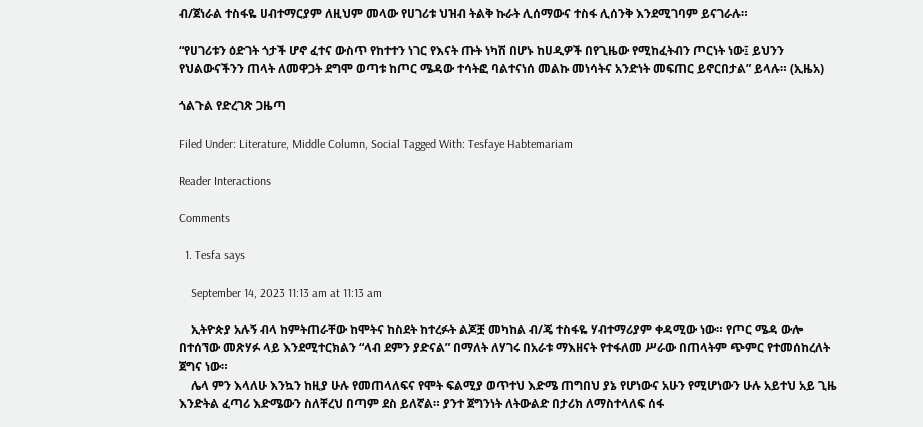ብ/ጀነራል ተስፋዬ ሀብተማርያም ለዚህም መላው የሀገሪቱ ህዝብ ትልቅ ኩራት ሊሰማውና ተስፋ ሊሰንቅ እንደሚገባም ይናገራሉ።

“የሀገሪቱን ዕድገት ጎታች ሆኖ ፈተና ውስጥ የከተተን ነገር የእናት ጡት ነካሽ በሆኑ ከሀዲዎች በየጊዜው የሚከፈትብን ጦርነት ነው፤ ይህንን የህልውናችንን ጠላት ለመዋጋት ደግሞ ወጣቱ ከጦር ሜዳው ተሳትፎ ባልተናነሰ መልኩ መነሳትና አንድነት መፍጠር ይኖርበታል” ይላሉ። (ኢዜአ)

ጎልጉል የድረገጽ ጋዜጣ

Filed Under: Literature, Middle Column, Social Tagged With: Tesfaye Habtemariam

Reader Interactions

Comments

  1. Tesfa says

    September 14, 2023 11:13 am at 11:13 am

    ኢትዮጵያ አሉኝ ብላ ከምትጠራቸው ከሞትና ከስደት ከተረፉት ልጆቿ መካከል ብ/ጄ ተስፋዬ ሃብተማሪያም ቀዳሚው ነው። የጦር ሜዳ ውሎ በተሰኘው መጽሃፉ ላይ እንደሚተርክልን “ላብ ደምን ያድናል” በማለት ለሃገሩ በአራቱ ማእዘናት የተፋለመ ሥራው በጠላትም ጭምር የተመሰከረለት ጀግና ነው።
    ሌላ ምን እላለሁ እንኳን ከዚያ ሁሉ የመጠላለፍና የሞት ፍልሚያ ወጥተህ እድሜ ጠግበህ ያኔ የሆነውና አሁን የሚሆነውን ሁሉ አይተህ አይ ጊዜ እንድትል ፈጣሪ እድሜውን ስለቸረህ በጣም ደስ ይለኛል። ያንተ ጀግንነት ለትውልድ በታሪክ ለማስተላለፍ ሰፋ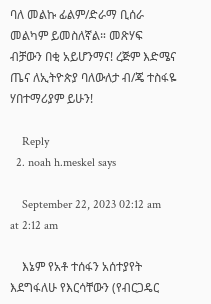ባለ መልኩ ፊልም/ድራማ ቢሰራ መልካም ይመስለኛል። መጽሃፍ ብቻውን በቂ አይሆንማና! ረጅም እድሜና ጤና ለኢትዮጵያ ባለውለታ ብ/ጄ ተስፋዬ ሃበተማሪያም ይሁን!

    Reply
  2. noah h.meskel says

    September 22, 2023 02:12 am at 2:12 am

    እኔም የአቶ ተሰፋን አሰተያየት እደግፋለሁ የእርሳቸውን (የብርጋዴር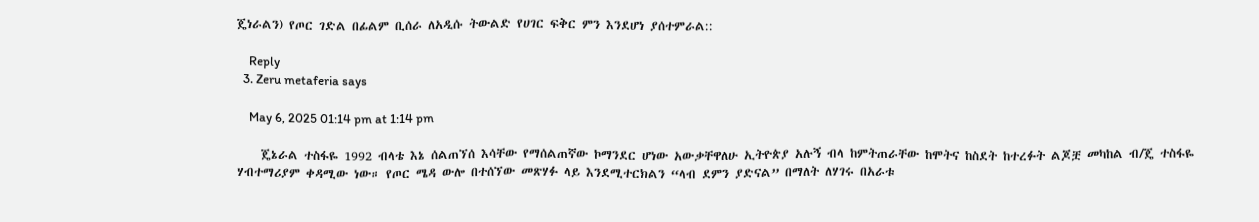ጄነራልን) የጦር ገድል በፊልም ቢሰራ ለአዲሱ ትውልድ የሀገር ፍቅር ምን እንደሆነ ያሰተምራል::

    Reply
  3. Zeru metaferia says

    May 6, 2025 01:14 pm at 1:14 pm

    ጄኔራል ተስፋዬ 1992 ብላቴ እኔ ሰልጠኘሰ እሳቸው የማሰልጠኛው ኮማንደር ሆነው አውቃቸዋለሁ ኢትዮጵያ አሉኝ ብላ ከምትጠራቸው ከሞትና ከስደት ከተረፉት ልጆቿ መካከል ብ/ጄ ተስፋዬ ሃብተማሪያም ቀዳሚው ነው። የጦር ሜዳ ውሎ በተሰኘው መጽሃፉ ላይ እንደሚተርክልን “ላብ ደምን ያድናል” በማለት ለሃገሩ በአራቱ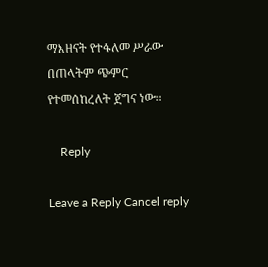ማእዘናት የተፋለመ ሥራው በጠላትም ጭምር የተመሰከረለት ጀግና ነው።

    Reply

Leave a Reply Cancel reply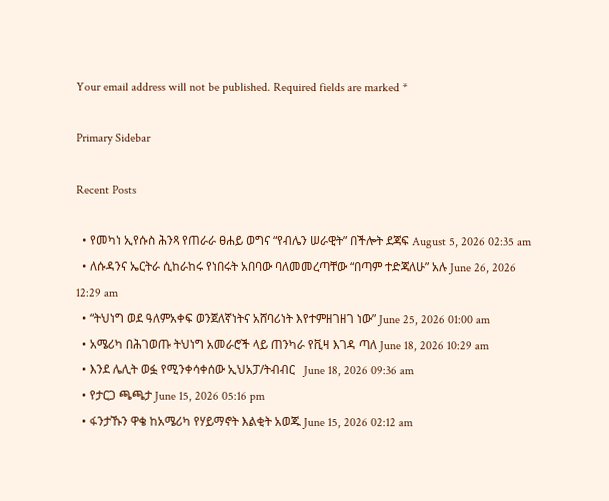Your email address will not be published. Required fields are marked *

Primary Sidebar

Recent Posts

  • የመካነ ኢየሱስ ሕንጻ የጠራራ ፀሐይ ወግና “የብሌን ሠራዊት” በችሎት ደጃፍ August 5, 2026 02:35 am
  • ለሱዳንና ኤርትራ ሲከራከሩ የነበሩት አበባው ባለመመረጣቸው “በጣም ተድጃለሁ” አሉ June 26, 2026 12:29 am
  • “ትህነግ ወደ ዓለምአቀፍ ወንጀለኛነትና አሸባሪነት እየተምዘገዘገ ነው” June 25, 2026 01:00 am
  • አሜሪካ በሕገወጡ ትህነግ አመራሮች ላይ ጠንካራ የቪዛ እገዳ ጣለ June 18, 2026 10:29 am
  • እንደ ሌሊት ወፏ የሚንቀሳቀሰው ኢህአፓ/ትብብር   June 18, 2026 09:36 am
  • የታርጋ ጫጫታ June 15, 2026 05:16 pm
  • ፋንታኹን ዋቄ ከአሜሪካ የሃይማኖት እልቂት አወጁ June 15, 2026 02:12 am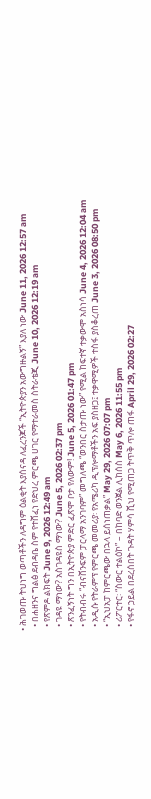• ሕገወጡ ትህነግ ወጣቶችን ለዳግም ዕልቂት እያሰናዳ ለፈረንጆች “ኢትዮጵያን አውግዙልኝ” እያለ ነው June 11, 2026 12:57 am
  • በሐዘንና ግልፅ ደብዳቤ ስም የተሸፈነ የድህረ ምርጫ ሀገር የማተራመስ ስትራቴጂ June 10, 2026 12:19 am
  • የጽምዶ ልክፍት June 9, 2026 12:49 am
  • ገዳዩ ማነው? አስገዳዩስ ማነው? June 5, 2026 02:37 pm
  • ጽንፈኝነት ግን በኢትዮጵያ ምድር ፈጽሞ ቦታ የለውም! June 5, 2026 01:47 pm
  • የትብብሩ “ብናሸንፍም ፓርላማ አንገባም” መግለጫ “ወንበር ስታጡ ነው” የሚል ከፍተኛ ተቃውሞ አስነሳ June 4, 2026 12:04 am
  • አዲሱ የትራምፕ የምርጫ መመሪያ፡ የአሜሪካ ዲፕሎማቶችን አፍ ያስዘጋ፤ ተቃዋሚዎች ተስፋ ያስቆረጠ June 3, 2026 08:50 pm
  • “ኢህአፓ ከምርጫው በኋላ ይሰነጠቃል” May 29, 2026 07:07 pm
  • ሪፖርተር፡ “ስውር ተልዕኮ” – በከባድ ወንጀል ሊከሰስ May 6, 2026 11:55 pm
  • የፋኖ ኃይል በደረሰበት ጉዳት ሃምሳ ሺህ የሚጠጋ ትጥቅ ጥሎ ጠፋ April 29, 2026 02:27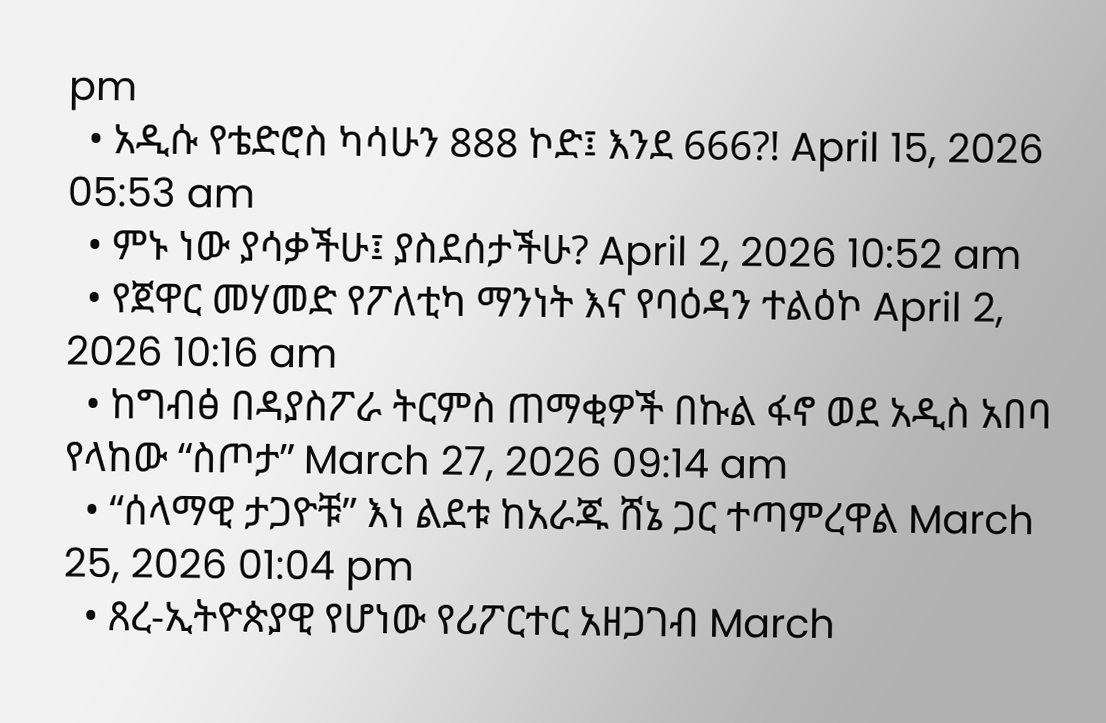pm
  • አዲሱ የቴድሮስ ካሳሁን 888 ኮድ፤ እንደ 666?! April 15, 2026 05:53 am
  • ምኑ ነው ያሳቃችሁ፤ ያስደሰታችሁ? April 2, 2026 10:52 am
  • የጀዋር መሃመድ የፖለቲካ ማንነት እና የባዕዳን ተልዕኮ April 2, 2026 10:16 am
  • ከግብፅ በዳያስፖራ ትርምስ ጠማቂዎች በኩል ፋኖ ወደ አዲስ አበባ የላከው “ስጦታ” March 27, 2026 09:14 am
  • “ሰላማዊ ታጋዮቹ” እነ ልደቱ ከአራጁ ሸኔ ጋር ተጣምረዋል March 25, 2026 01:04 pm
  • ጸረ-ኢትዮጵያዊ የሆነው የሪፖርተር አዘጋገብ March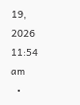19, 2026 11:54 am
  •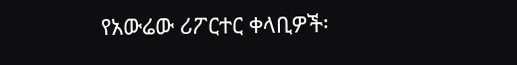የአውሬው ሪፖርተር ቀላቢዎች፡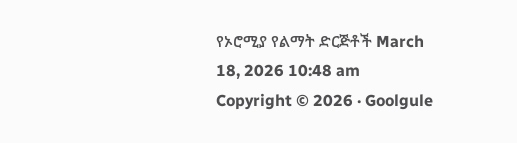የኦሮሚያ የልማት ድርጅቶች March 18, 2026 10:48 am
Copyright © 2026 · Goolgule